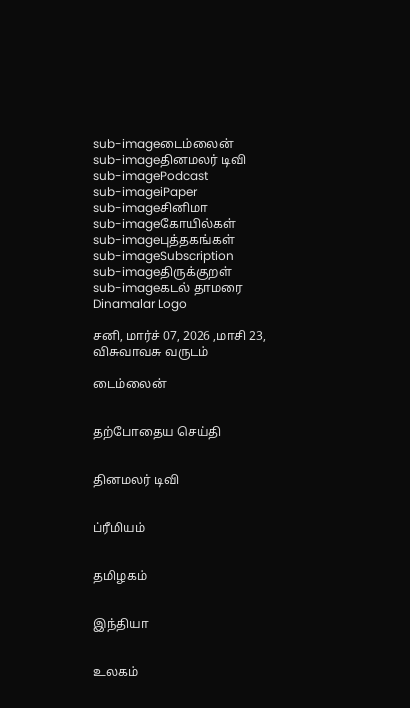sub-imageடைம்லைன்
sub-imageதினமலர் டிவி
sub-imagePodcast
sub-imageiPaper
sub-imageசினிமா
sub-imageகோயில்கள்
sub-imageபுத்தகங்கள்
sub-imageSubscription
sub-imageதிருக்குறள்
sub-imageகடல் தாமரை
Dinamalar Logo

சனி, மார்ச் 07, 2026 ,மாசி 23, விசுவாவசு வருடம்

டைம்லைன்


தற்போதைய செய்தி


தினமலர் டிவி


ப்ரீமியம்


தமிழகம்


இந்தியா


உலகம்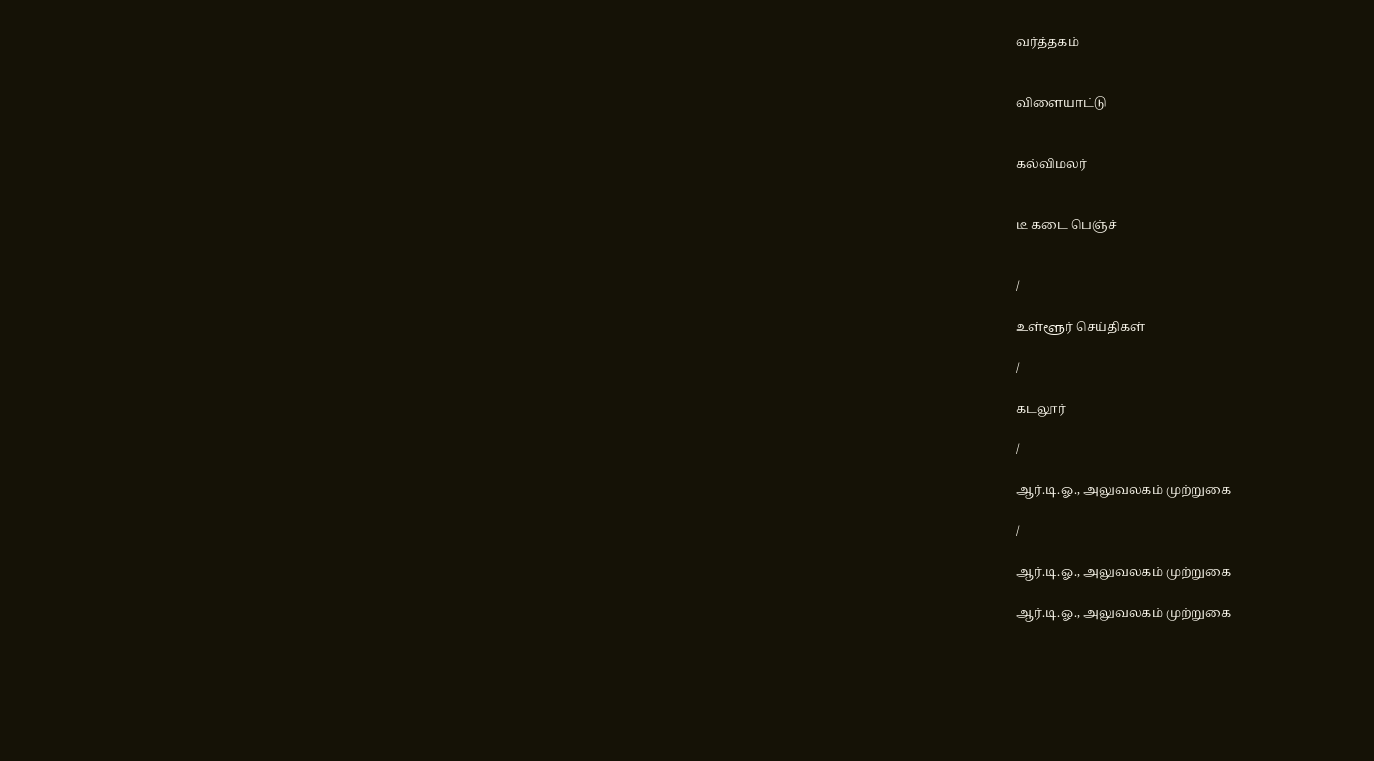வர்த்தகம்


விளையாட்டு


கல்விமலர்


டீ கடை பெஞ்ச்


/

உள்ளூர் செய்திகள்

/

கடலூர்

/

ஆர்.டி.ஓ., அலுவலகம் முற்றுகை

/

ஆர்.டி.ஓ., அலுவலகம் முற்றுகை

ஆர்.டி.ஓ., அலுவலகம் முற்றுகை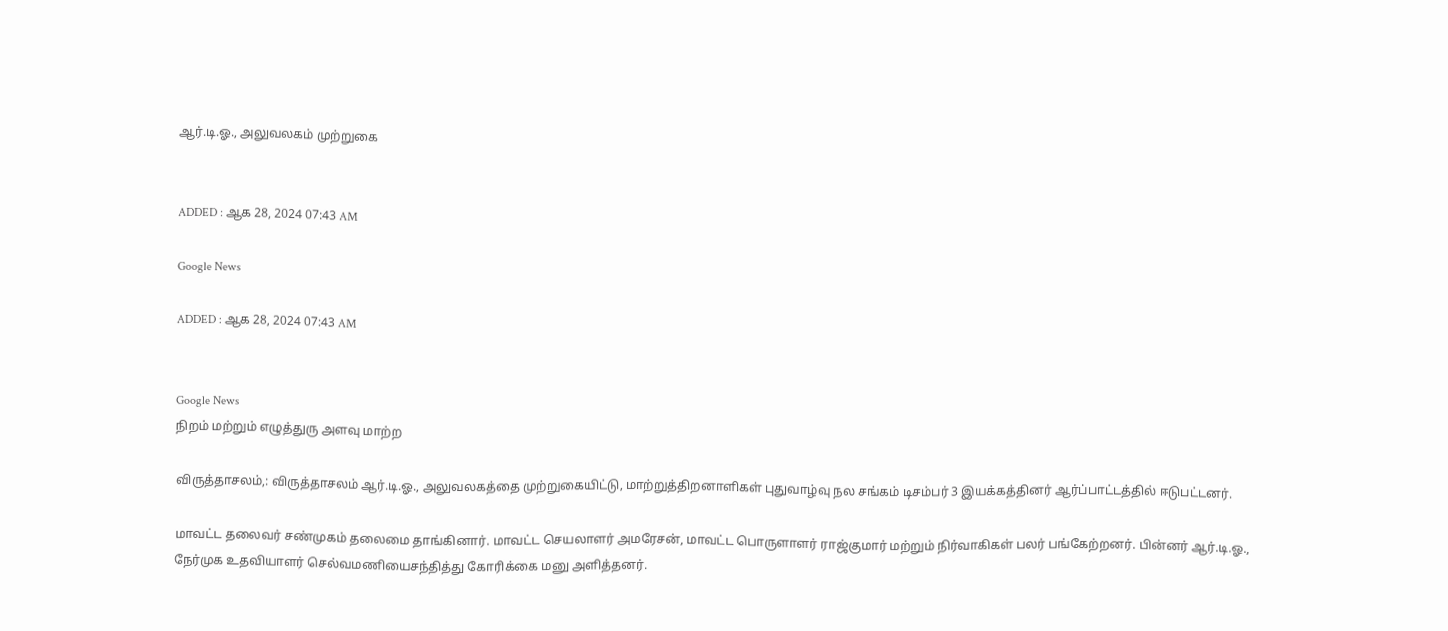ஆர்.டி.ஓ., அலுவலகம் முற்றுகை


ADDED : ஆக 28, 2024 07:43 AM

Google News

ADDED : ஆக 28, 2024 07:43 AM


Google News
நிறம் மற்றும் எழுத்துரு அளவு மாற்ற

விருத்தாசலம்,: விருத்தாசலம் ஆர்.டி.ஓ., அலுவலகத்தை முற்றுகையிட்டு, மாற்றுத்திறனாளிகள் புதுவாழ்வு நல சங்கம் டிசம்பர் 3 இயக்கத்தினர் ஆர்ப்பாட்டத்தில் ஈடுபட்டனர்.

மாவட்ட தலைவர் சண்முகம் தலைமை தாங்கினார். மாவட்ட செயலாளர் அமரேசன், மாவட்ட பொருளாளர் ராஜ்குமார் மற்றும் நிர்வாகிகள் பலர் பங்கேற்றனர். பின்னர் ஆர்.டி.ஓ., நேர்முக உதவியாளர் செல்வமணியைசந்தித்து கோரிக்கை மனு அளித்தனர்.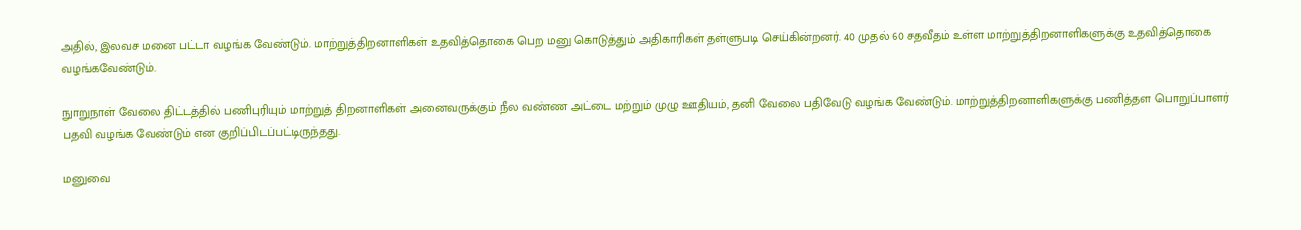அதில், இலவச மனை பட்டா வழங்க வேண்டும். மாற்றுத்திறனாளிகள் உதவித்தொகை பெற மனு கொடுத்தும் அதிகாரிகள் தள்ளுபடி செய்கின்றனர். 40 முதல் 60 சதவீதம் உள்ள மாற்றுத்திறனாளிகளுக்கு உதவித்தொகை வழங்கவேண்டும்.

நுாறுநாள் வேலை திட்டத்தில் பணிபுரியும் மாற்றுத் திறனாளிகள் அனைவருக்கும் நீல வண்ண அட்டை மற்றும் முழு ஊதியம், தனி வேலை பதிவேடு வழங்க வேண்டும். மாற்றுத்திறனாளிகளுக்கு பணித்தள பொறுப்பாளர் பதவி வழங்க வேண்டும் என குறிப்பிடப்பட்டிருந்தது.

மனுவை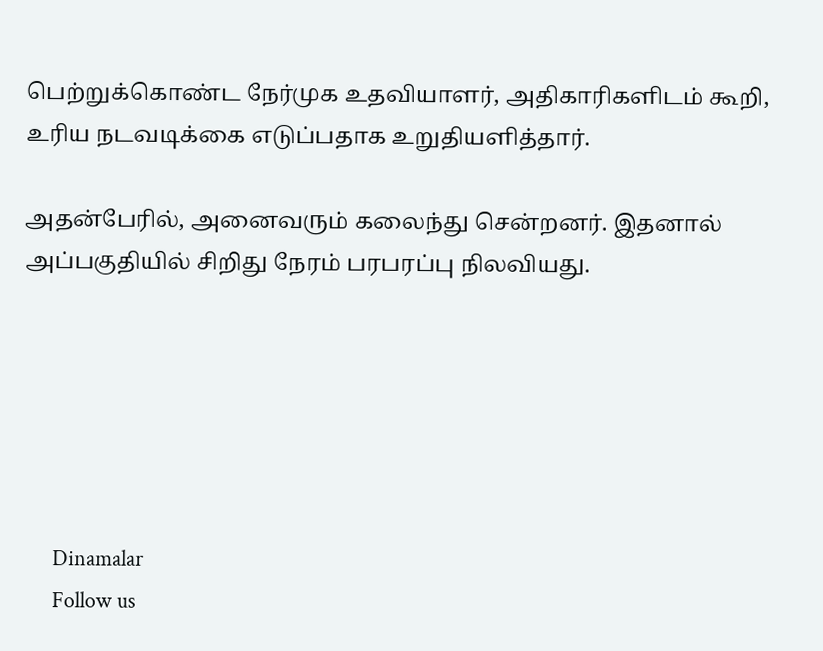பெற்றுக்கொண்ட நேர்முக உதவியாளர், அதிகாரிகளிடம் கூறி, உரிய நடவடிக்கை எடுப்பதாக உறுதியளித்தார்.

அதன்பேரில், அனைவரும் கலைந்து சென்றனர். இதனால் அப்பகுதியில் சிறிது நேரம் பரபரப்பு நிலவியது.






      Dinamalar
      Follow us